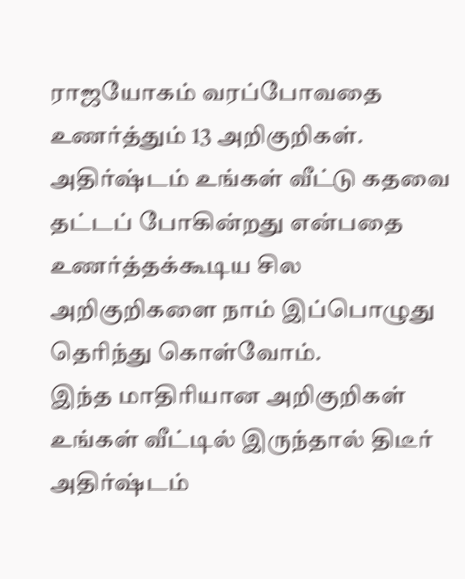ராஜயோகம் வரப்போவதை உணர்த்தும் 13 அறிகுறிகள்.
அதிர்ஷ்டம் உங்கள் வீட்டு கதவை தட்டப் போகின்றது என்பதை உணர்த்தக்கூடிய சில அறிகுறிகளை நாம் இப்பொழுது தெரிந்து கொள்வோம்.
இந்த மாதிரியான அறிகுறிகள் உங்கள் வீட்டில் இருந்தால் திடீர் அதிர்ஷ்டம்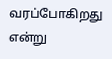வரப்போகிறது என்று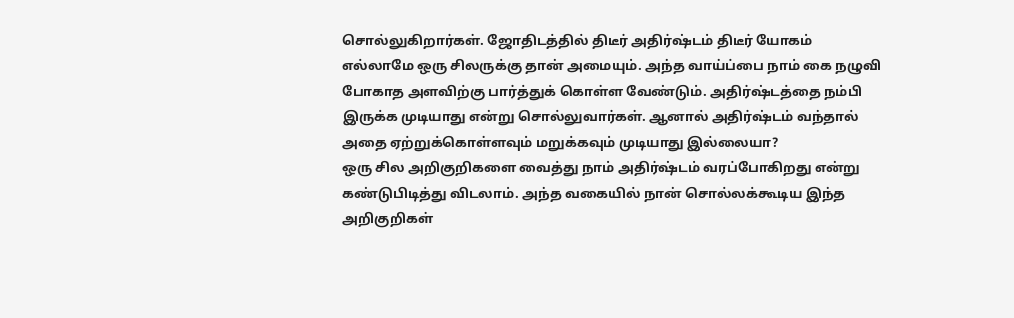சொல்லுகிறார்கள். ஜோதிடத்தில் திடீர் அதிர்ஷ்டம் திடீர் யோகம் எல்லாமே ஒரு சிலருக்கு தான் அமையும். அந்த வாய்ப்பை நாம் கை நழுவி போகாத அளவிற்கு பார்த்துக் கொள்ள வேண்டும். அதிர்ஷ்டத்தை நம்பி இருக்க முடியாது என்று சொல்லுவார்கள். ஆனால் அதிர்ஷ்டம் வந்தால் அதை ஏற்றுக்கொள்ளவும் மறுக்கவும் முடியாது இல்லையா?
ஒரு சில அறிகுறிகளை வைத்து நாம் அதிர்ஷ்டம் வரப்போகிறது என்று கண்டுபிடித்து விடலாம். அந்த வகையில் நான் சொல்லக்கூடிய இந்த அறிகுறிகள்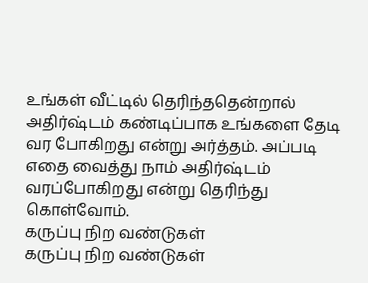உங்கள் வீட்டில் தெரிந்ததென்றால் அதிர்ஷ்டம் கண்டிப்பாக உங்களை தேடி வர போகிறது என்று அர்த்தம். அப்படி எதை வைத்து நாம் அதிர்ஷ்டம் வரப்போகிறது என்று தெரிந்து கொள்வோம்.
கருப்பு நிற வண்டுகள்
கருப்பு நிற வண்டுகள்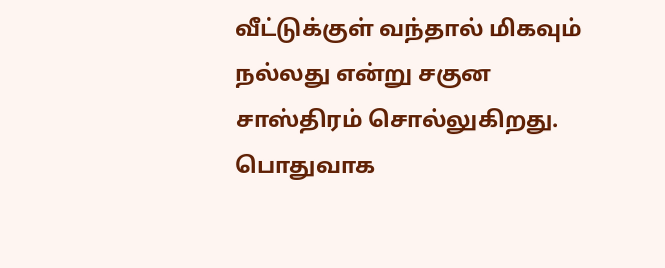வீட்டுக்குள் வந்தால் மிகவும் நல்லது என்று சகுன சாஸ்திரம் சொல்லுகிறது. பொதுவாக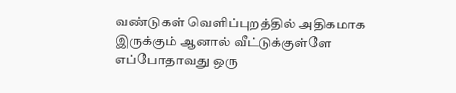வண்டுகள் வெளிப்புறத்தில் அதிகமாக இருக்கும் ஆனால் வீட்டுக்குள்ளே எப்போதாவது ஒரு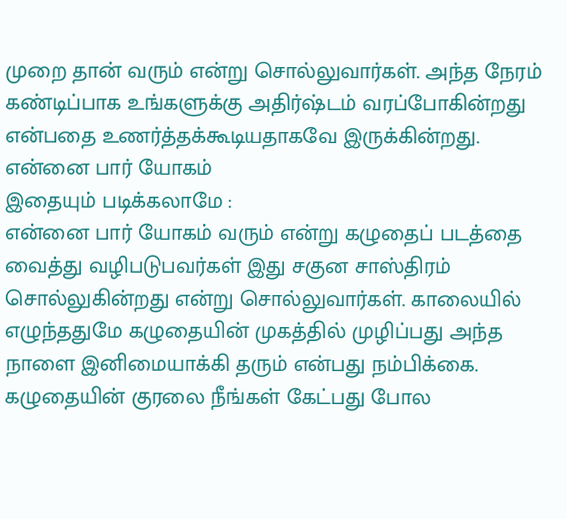முறை தான் வரும் என்று சொல்லுவார்கள். அந்த நேரம் கண்டிப்பாக உங்களுக்கு அதிர்ஷ்டம் வரப்போகின்றது என்பதை உணர்த்தக்கூடியதாகவே இருக்கின்றது.
என்னை பார் யோகம்
இதையும் படிக்கலாமே :
என்னை பார் யோகம் வரும் என்று கழுதைப் படத்தை வைத்து வழிபடுபவர்கள் இது சகுன சாஸ்திரம் சொல்லுகின்றது என்று சொல்லுவார்கள். காலையில் எழுந்ததுமே கழுதையின் முகத்தில் முழிப்பது அந்த நாளை இனிமையாக்கி தரும் என்பது நம்பிக்கை. கழுதையின் குரலை நீங்கள் கேட்பது போல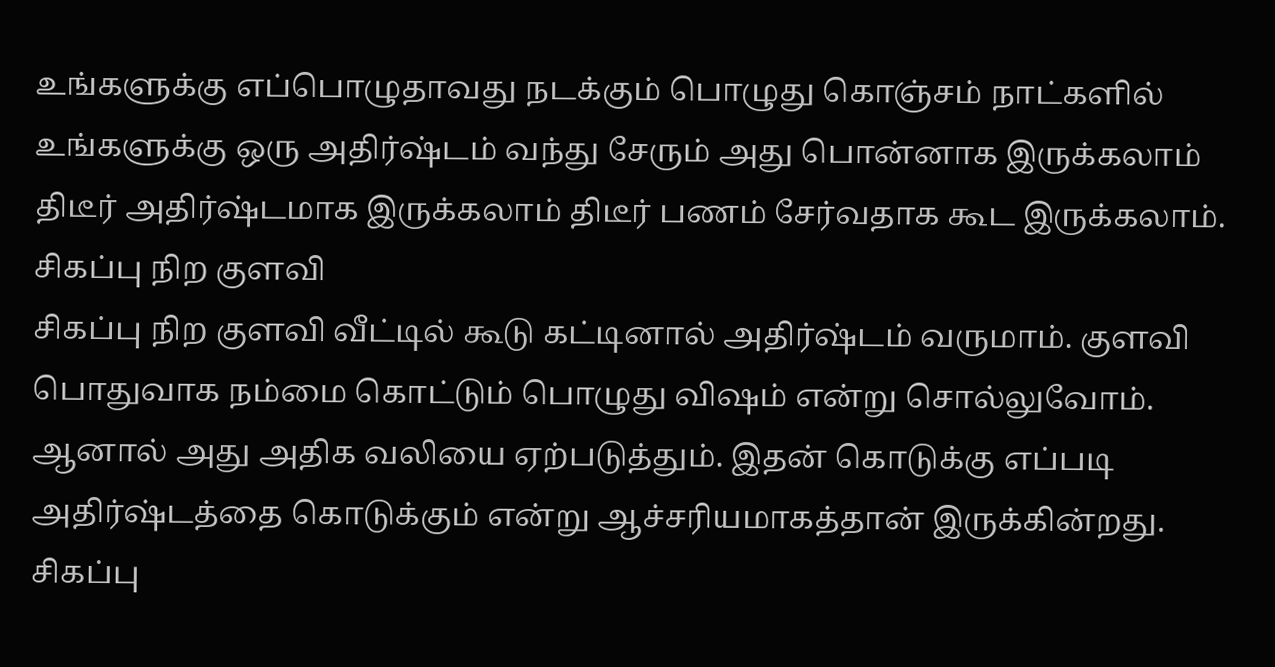உங்களுக்கு எப்பொழுதாவது நடக்கும் பொழுது கொஞ்சம் நாட்களில் உங்களுக்கு ஒரு அதிர்ஷ்டம் வந்து சேரும் அது பொன்னாக இருக்கலாம் திடீர் அதிர்ஷ்டமாக இருக்கலாம் திடீர் பணம் சேர்வதாக கூட இருக்கலாம்.
சிகப்பு நிற குளவி
சிகப்பு நிற குளவி வீட்டில் கூடு கட்டினால் அதிர்ஷ்டம் வருமாம். குளவி பொதுவாக நம்மை கொட்டும் பொழுது விஷம் என்று சொல்லுவோம். ஆனால் அது அதிக வலியை ஏற்படுத்தும். இதன் கொடுக்கு எப்படி அதிர்ஷ்டத்தை கொடுக்கும் என்று ஆச்சரியமாகத்தான் இருக்கின்றது. சிகப்பு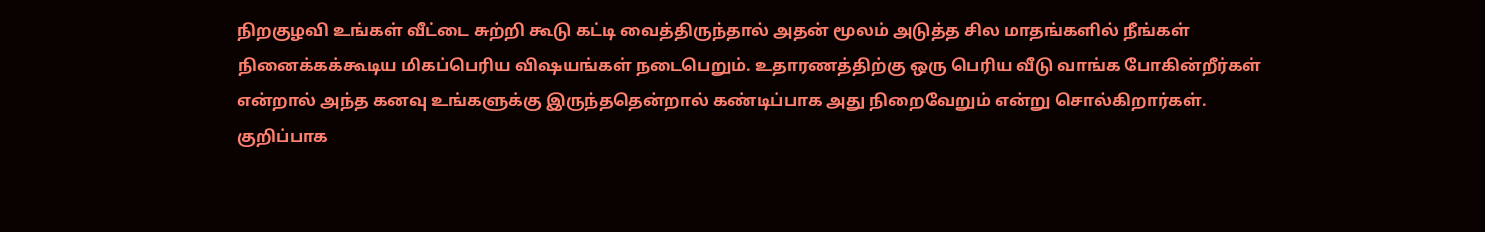நிறகுழவி உங்கள் வீட்டை சுற்றி கூடு கட்டி வைத்திருந்தால் அதன் மூலம் அடுத்த சில மாதங்களில் நீங்கள் நினைக்கக்கூடிய மிகப்பெரிய விஷயங்கள் நடைபெறும். உதாரணத்திற்கு ஒரு பெரிய வீடு வாங்க போகின்றீர்கள் என்றால் அந்த கனவு உங்களுக்கு இருந்ததென்றால் கண்டிப்பாக அது நிறைவேறும் என்று சொல்கிறார்கள்.
குறிப்பாக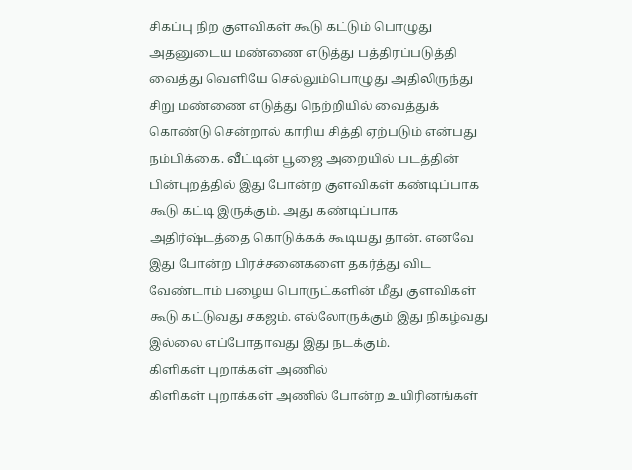சிகப்பு நிற குளவிகள் கூடு கட்டும் பொழுது அதனுடைய மண்ணை எடுத்து பத்திரப்படுத்தி வைத்து வெளியே செல்லும்பொழுது அதிலிருந்து சிறு மண்ணை எடுத்து நெற்றியில் வைத்துக் கொண்டு சென்றால் காரிய சித்தி ஏற்படும் என்பது நம்பிக்கை. வீட்டின் பூஜை அறையில் படத்தின் பின்புறத்தில் இது போன்ற குளவிகள் கண்டிப்பாக கூடு கட்டி இருக்கும். அது கண்டிப்பாக அதிர்ஷ்டத்தை கொடுக்கக் கூடியது தான். எனவே இது போன்ற பிரச்சனைகளை தகர்த்து விட வேண்டாம் பழைய பொருட்களின் மீது குளவிகள் கூடு கட்டுவது சகஜம். எல்லோருக்கும் இது நிகழ்வது இல்லை எப்போதாவது இது நடக்கும்.
கிளிகள் புறாக்கள் அணில்
கிளிகள் புறாக்கள் அணில் போன்ற உயிரினங்கள்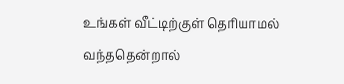உங்கள் வீட்டிற்குள் தெரியாமல் வந்ததென்றால்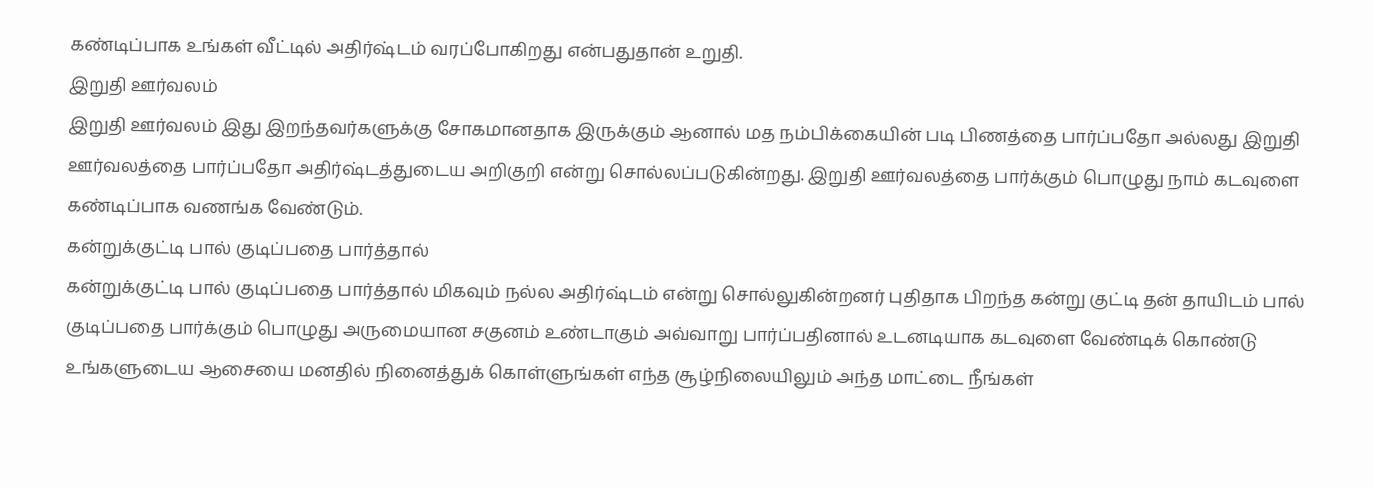கண்டிப்பாக உங்கள் வீட்டில் அதிர்ஷ்டம் வரப்போகிறது என்பதுதான் உறுதி.
இறுதி ஊர்வலம்
இறுதி ஊர்வலம் இது இறந்தவர்களுக்கு சோகமானதாக இருக்கும் ஆனால் மத நம்பிக்கையின் படி பிணத்தை பார்ப்பதோ அல்லது இறுதி ஊர்வலத்தை பார்ப்பதோ அதிர்ஷ்டத்துடைய அறிகுறி என்று சொல்லப்படுகின்றது. இறுதி ஊர்வலத்தை பார்க்கும் பொழுது நாம் கடவுளை கண்டிப்பாக வணங்க வேண்டும்.
கன்றுக்குட்டி பால் குடிப்பதை பார்த்தால்
கன்றுக்குட்டி பால் குடிப்பதை பார்த்தால் மிகவும் நல்ல அதிர்ஷ்டம் என்று சொல்லுகின்றனர் புதிதாக பிறந்த கன்று குட்டி தன் தாயிடம் பால் குடிப்பதை பார்க்கும் பொழுது அருமையான சகுனம் உண்டாகும் அவ்வாறு பார்ப்பதினால் உடனடியாக கடவுளை வேண்டிக் கொண்டு உங்களுடைய ஆசையை மனதில் நினைத்துக் கொள்ளுங்கள் எந்த சூழ்நிலையிலும் அந்த மாட்டை நீங்கள்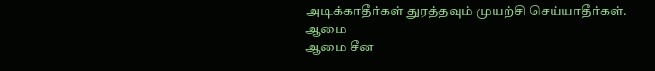அடிக்காதீர்கள் துரத்தவும் முயற்சி செய்யாதீர்கள்.
ஆமை
ஆமை சீன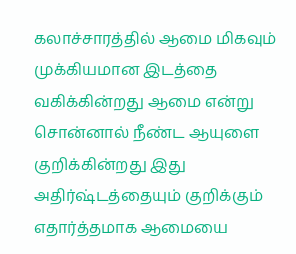கலாச்சாரத்தில் ஆமை மிகவும் முக்கியமான இடத்தை வகிக்கின்றது ஆமை என்று சொன்னால் நீண்ட ஆயுளை குறிக்கின்றது இது அதிர்ஷ்டத்தையும் குறிக்கும் எதார்த்தமாக ஆமையை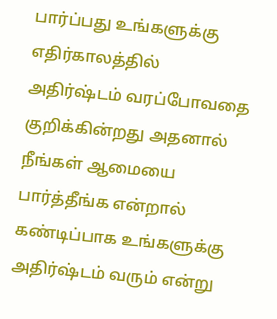பார்ப்பது உங்களுக்கு எதிர்காலத்தில் அதிர்ஷ்டம் வரப்போவதை குறிக்கின்றது அதனால் நீங்கள் ஆமையை பார்த்தீங்க என்றால் கண்டிப்பாக உங்களுக்கு அதிர்ஷ்டம் வரும் என்று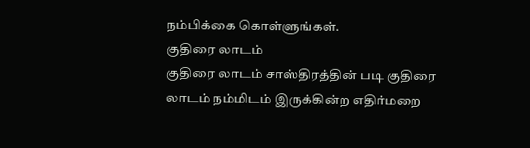நம்பிக்கை கொள்ளுங்கள்.
குதிரை லாடம்
குதிரை லாடம் சாஸ்திரத்தின் படி குதிரை லாடம் நம்மிடம் இருக்கின்ற எதிர்மறை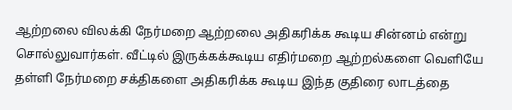ஆற்றலை விலக்கி நேர்மறை ஆற்றலை அதிகரிக்க கூடிய சின்னம் என்று சொல்லுவார்கள். வீட்டில் இருக்கக்கூடிய எதிர்மறை ஆற்றல்களை வெளியே தள்ளி நேர்மறை சக்திகளை அதிகரிக்க கூடிய இந்த குதிரை லாடத்தை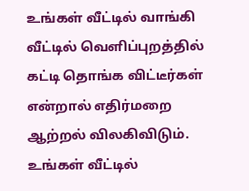உங்கள் வீட்டில் வாங்கி வீட்டில் வெளிப்புறத்தில் கட்டி தொங்க விட்டீர்கள் என்றால் எதிர்மறை ஆற்றல் விலகிவிடும். உங்கள் வீட்டில்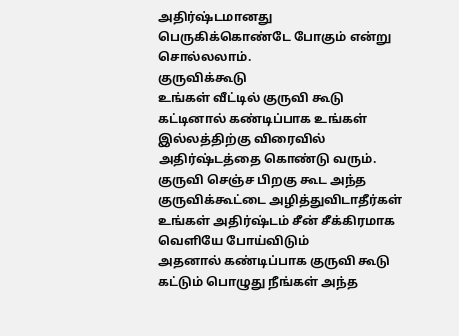அதிர்ஷ்டமானது பெருகிக்கொண்டே போகும் என்று சொல்லலாம்.
குருவிக்கூடு
உங்கள் வீட்டில் குருவி கூடு கட்டினால் கண்டிப்பாக உங்கள் இல்லத்திற்கு விரைவில் அதிர்ஷ்டத்தை கொண்டு வரும். குருவி செஞ்ச பிறகு கூட அந்த குருவிக்கூட்டை அழித்துவிடாதீர்கள் உங்கள் அதிர்ஷ்டம் சீன் சீக்கிரமாக வெளியே போய்விடும்
அதனால் கண்டிப்பாக குருவி கூடு கட்டும் பொழுது நீங்கள் அந்த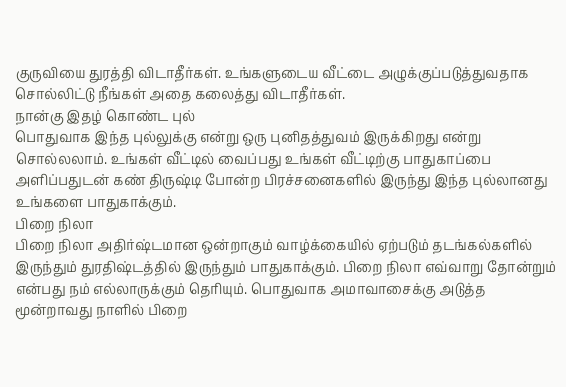குருவியை துரத்தி விடாதீர்கள். உங்களுடைய வீட்டை அழுக்குப்படுத்துவதாக சொல்லிட்டு நீங்கள் அதை கலைத்து விடாதீர்கள்.
நான்கு இதழ் கொண்ட புல்
பொதுவாக இந்த புல்லுக்கு என்று ஒரு புனிதத்துவம் இருக்கிறது என்று சொல்லலாம். உங்கள் வீட்டில் வைப்பது உங்கள் வீட்டிற்கு பாதுகாப்பை அளிப்பதுடன் கண் திருஷ்டி போன்ற பிரச்சனைகளில் இருந்து இந்த புல்லானது உங்களை பாதுகாக்கும்.
பிறை நிலா
பிறை நிலா அதிர்ஷ்டமான ஒன்றாகும் வாழ்க்கையில் ஏற்படும் தடங்கல்களில் இருந்தும் துரதிஷ்டத்தில் இருந்தும் பாதுகாக்கும். பிறை நிலா எவ்வாறு தோன்றும் என்பது நம் எல்லாருக்கும் தெரியும். பொதுவாக அமாவாசைக்கு அடுத்த மூன்றாவது நாளில் பிறை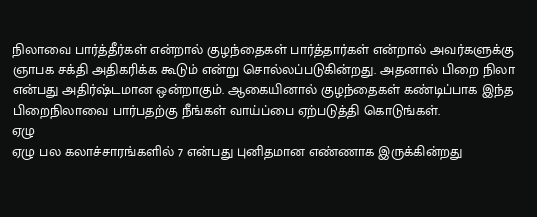நிலாவை பார்த்தீர்கள் என்றால் குழந்தைகள் பார்த்தார்கள் என்றால் அவர்களுக்கு ஞாபக சக்தி அதிகரிக்க கூடும் என்று சொல்லப்படுகின்றது. அதனால் பிறை நிலா என்பது அதிர்ஷ்டமான ஒன்றாகும். ஆகையினால் குழந்தைகள் கண்டிப்பாக இந்த பிறைநிலாவை பார்பதற்கு நீங்கள் வாய்ப்பை ஏற்படுத்தி கொடுங்கள்.
ஏழு
ஏழு பல கலாச்சாரங்களில் 7 என்பது புனிதமான எண்ணாக இருக்கின்றது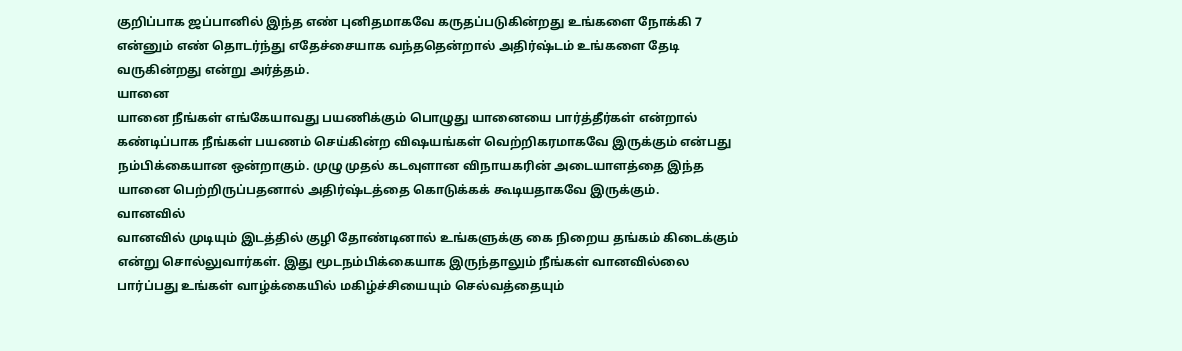குறிப்பாக ஜப்பானில் இந்த எண் புனிதமாகவே கருதப்படுகின்றது உங்களை நோக்கி 7 என்னும் எண் தொடர்ந்து எதேச்சையாக வந்ததென்றால் அதிர்ஷ்டம் உங்களை தேடி வருகின்றது என்று அர்த்தம்.
யானை
யானை நீங்கள் எங்கேயாவது பயணிக்கும் பொழுது யானையை பார்த்தீர்கள் என்றால் கண்டிப்பாக நீங்கள் பயணம் செய்கின்ற விஷயங்கள் வெற்றிகரமாகவே இருக்கும் என்பது நம்பிக்கையான ஒன்றாகும். முழு முதல் கடவுளான விநாயகரின் அடையாளத்தை இந்த யானை பெற்றிருப்பதனால் அதிர்ஷ்டத்தை கொடுக்கக் கூடியதாகவே இருக்கும்.
வானவில்
வானவில் முடியும் இடத்தில் குழி தோண்டினால் உங்களுக்கு கை நிறைய தங்கம் கிடைக்கும் என்று சொல்லுவார்கள். இது மூடநம்பிக்கையாக இருந்தாலும் நீங்கள் வானவில்லை பார்ப்பது உங்கள் வாழ்க்கையில் மகிழ்ச்சியையும் செல்வத்தையும்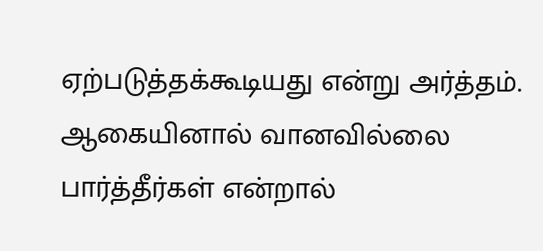ஏற்படுத்தக்கூடியது என்று அர்த்தம். ஆகையினால் வானவில்லை பார்த்தீர்கள் என்றால்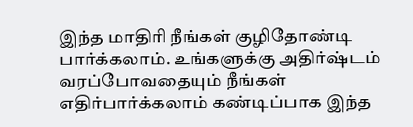இந்த மாதிரி நீங்கள் குழிதோண்டி பார்க்கலாம். உங்களுக்கு அதிர்ஷ்டம் வரப்போவதையும் நீங்கள் எதிர்பார்க்கலாம் கண்டிப்பாக இந்த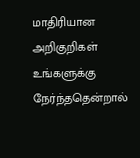மாதிரியான அறிகுறிகள் உங்களுக்கு நேர்ந்ததென்றால்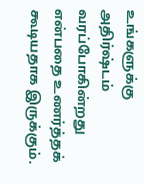உங்களுக்கு அதிர்ஷ்டம் வரப்போகின்றது என்பதை உணர்த்தக் கூடியதாக இருக்கும்.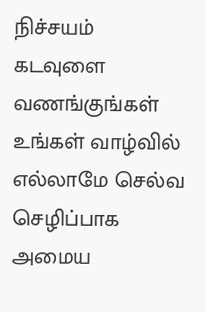நிச்சயம் கடவுளை வணங்குங்கள் உங்கள் வாழ்வில் எல்லாமே செல்வ செழிப்பாக அமைய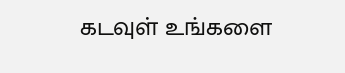கடவுள் உங்களை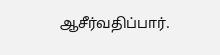ஆசீர்வதிப்பார்.